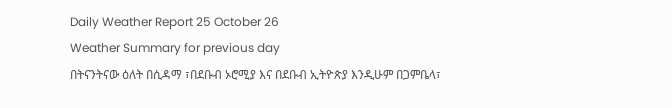Daily Weather Report 25 October 26
Weather Summary for previous day
በትናንትናው ዕለት በሲዳማ ፣በደቡብ ኦሮሚያ እና በደቡብ ኢትዮጵያ እንዲሁም በጋምቤላ፣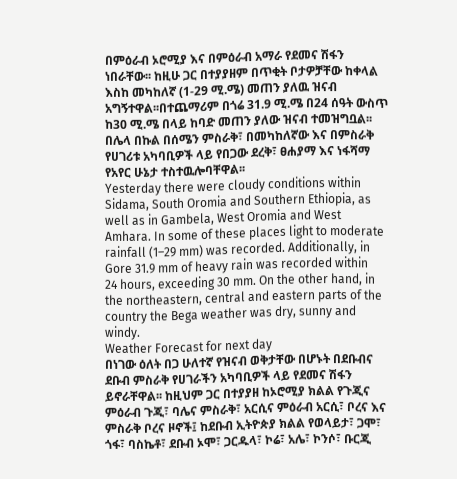በምዕራብ ኦሮሚያ እና በምዕራብ አማራ የደመና ሽፋን ነበራቸው፡፡ ከዚሁ ጋር በተያያዘም በጥቂት ቦታዎቻቸው ከቀላል እስከ መካከለኛ (1-29 ሚ.ሜ) መጠን ያለዉ ዝናብ አግኝተዋል፡፡በተጨማሪም በጎሬ 31.9 ሚ.ሜ በ24 ሰዓት ውስጥ ከ30 ሚ.ሜ በላይ ከባድ መጠን ያለው ዝናብ ተመዝግቧል፡፡ በሌላ በኩል በሰሜን ምስራቅ፣ በመካከለኛው እና በምስራቅ የሀገሪቱ አካባቢዎች ላይ የበጋው ደረቅ፣ ፀሐያማ እና ነፋሻማ የአየር ሁኔታ ተስተዉሎባቸዋል፡፡
Yesterday there were cloudy conditions within Sidama, South Oromia and Southern Ethiopia, as well as in Gambela, West Oromia and West Amhara. In some of these places light to moderate rainfall (1–29 mm) was recorded. Additionally, in Gore 31.9 mm of heavy rain was recorded within 24 hours, exceeding 30 mm. On the other hand, in the northeastern, central and eastern parts of the country the Bega weather was dry, sunny and windy.
Weather Forecast for next day
በነገው ዕለት በጋ ሁለተኛ የዝናብ ወቅታቸው በሆኑት በደቡብና ደቡብ ምስራቅ የሀገራችን አካባቢዎች ላይ የደመና ሽፋን ይኖራቸዋል፡፡ ከዚህም ጋር በተያያዘ ከኦሮሚያ ክልል የጉጂና ምዕራብ ጉጂ፣ ባሌና ምስራቅ፣ አርሲና ምዕራብ አርሲ፣ ቦረና እና ምስራቅ ቦረና ዞኖች፤ ከደቡብ ኢትዮጵያ ክልል የወላይታ፣ ጋሞ፣ ጎፋ፣ ባስኬቶ፣ ደቡብ ኦሞ፣ ጋርዱላ፣ ኮሬ፣ አሌ፣ ኮንሶ፣ ቡርጂ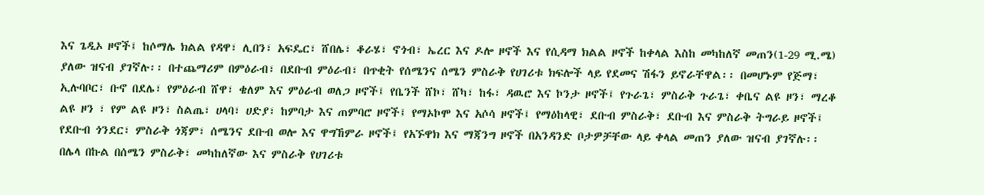እና ጌዲኦ ዞኖች፤ ከሶማሌ ክልል የዳዋ፣ ሊበን፣ አፍዴር፣ ሸበሌ፣ ቆራሄ፣ ኖጎብ፣ ኤረር እና ዶሎ ዞኖች እና የሲዳማ ክልል ዞኖች ከቀላል እስከ መካከለኛ መጠን(1-29 ሚ.ሜ) ያለው ዝናብ ያገኛሉ፡፡ በተጨማሪም በምዕራብ፣ በደቡብ ምዕራብ፣ በጥቂት የሰሜንና ሰሜን ምስራቅ የሀገሪቱ ክፍሎች ላይ የደመና ሽፋን ይኖራቸዋል፡፡ በመሆኑም የጅማ፣ ኢሉባቦር፣ ቡኖ በደሌ፣ የምዕራብ ሸዋ፣ ቄለም እና ምዕራብ ወለጋ ዞኖች፤ የቤንች ሸኮ፣ ሸካ፣ ከፋ፣ ዳዉሮ እና ኮንታ ዞኖች፤ የጉራጌ፣ ምስራቅ ጉራጌ፣ ቀቤና ልዩ ዞን፣ ማረቆ ልዩ ዞን ፣ የም ልዩ ዞን፣ ስልጤ፣ ሀላባ፣ ሀድያ፣ ከምባታ እና ጠምባሮ ዞኖች፤ የማኦኮሞ እና አሶሳ ዞኖች፤ የማዕከላዊ፣ ደቡብ ምስራቅ፣ ደቡብ እና ምስራቅ ትግራይ ዞኖች፤ የደቡብ ጎንደር፣ ምስራቅ ጎጃም፣ ሰሜንና ደቡብ ወሎ እና ዋግኸምራ ዞኖች፤ የአኙዋክ እና ማጃንግ ዞኖች በአንዳንድ ቦታዎቻቸው ላይ ቀላል መጠን ያለው ዝናብ ያገኛሉ፡፡ በሌላ በኩል በሰሜን ምስራቅ፣ መካከለኛው እና ምስራቅ የሀገሪቱ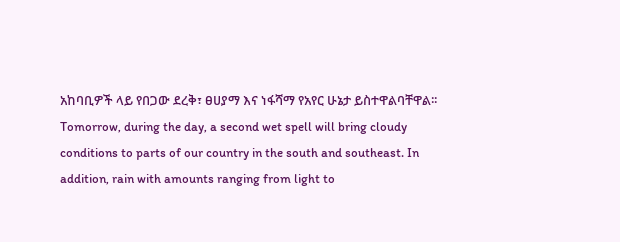አከባቢዎች ላይ የበጋው ደረቅ፣ ፀሀያማ እና ነፋሻማ የአየር ሁኔታ ይስተዋልባቸዋል፡፡
Tomorrow, during the day, a second wet spell will bring cloudy conditions to parts of our country in the south and southeast. In addition, rain with amounts ranging from light to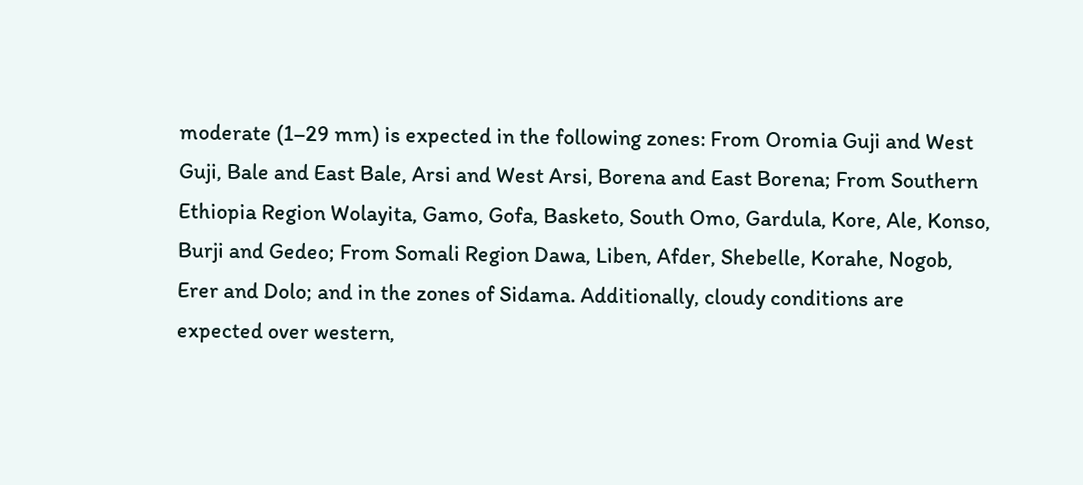moderate (1–29 mm) is expected in the following zones: From Oromia Guji and West Guji, Bale and East Bale, Arsi and West Arsi, Borena and East Borena; From Southern Ethiopia Region Wolayita, Gamo, Gofa, Basketo, South Omo, Gardula, Kore, Ale, Konso, Burji and Gedeo; From Somali Region Dawa, Liben, Afder, Shebelle, Korahe, Nogob, Erer and Dolo; and in the zones of Sidama. Additionally, cloudy conditions are expected over western,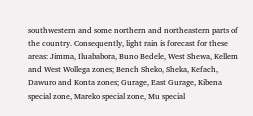southwestern and some northern and northeastern parts of the country. Consequently, light rain is forecast for these areas: Jimma, Iluababora, Buno Bedele, West Shewa, Kellem and West Wollega zones; Bench Sheko, Sheka, Kefach, Dawuro and Konta zones; Gurage, East Gurage, Kibena special zone, Mareko special zone, Mu special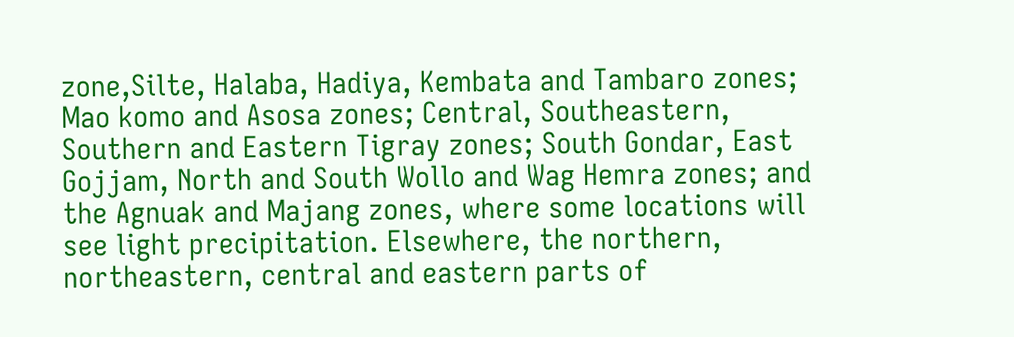zone,Silte, Halaba, Hadiya, Kembata and Tambaro zones; Mao komo and Asosa zones; Central, Southeastern, Southern and Eastern Tigray zones; South Gondar, East Gojjam, North and South Wollo and Wag Hemra zones; and the Agnuak and Majang zones, where some locations will see light precipitation. Elsewhere, the northern, northeastern, central and eastern parts of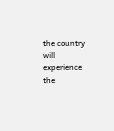the country will experience the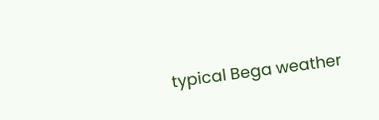typical Bega weather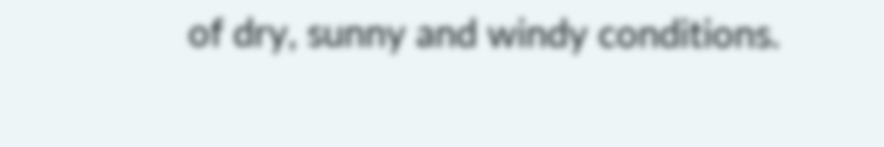of dry, sunny and windy conditions.